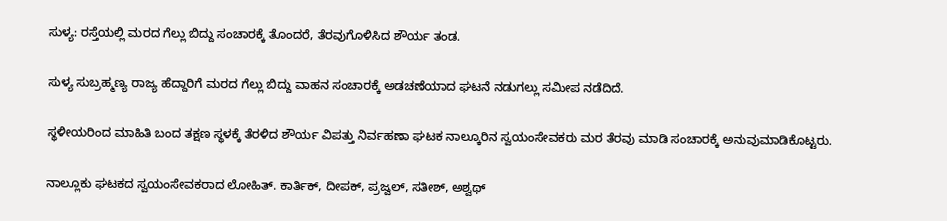ಸುಳ್ಯ: ರಸ್ತೆಯಲ್ಲಿ ಮರದ ಗೆಲ್ಲು ಬಿದ್ದು ಸಂಚಾರಕ್ಕೆ ತೊಂದರೆ, ತೆರವುಗೊಳಿಸಿದ ಶೌರ್ಯ ತಂಡ.

ಸುಳ್ಯ ಸುಬ್ರಹ್ಮಣ್ಯ ರಾಜ್ಯ ಹೆದ್ದಾರಿಗೆ ಮರದ ಗೆಲ್ಲು ಬಿದ್ದು ವಾಹನ ಸಂಚಾರಕ್ಕೆ ಅಡಚಣೆಯಾದ ಘಟನೆ ನಡುಗಲ್ಲು ಸಮೀಪ ನಡೆದಿದೆ.

ಸ್ಥಳೀಯರಿಂದ ಮಾಹಿತಿ ಬಂದ ತಕ್ಷಣ ಸ್ಥಳಕ್ಕೆ ತೆರಳಿದ ಶೌರ್ಯ ವಿಪತ್ತು ನಿರ್ವಹಣಾ ಘಟಕ ನಾಲ್ಕೂರಿನ ಸ್ವಯಂಸೇವಕರು ಮರ ತೆರವು ಮಾಡಿ ಸಂಚಾರಕ್ಕೆ ಅನುವುಮಾಡಿಕೊಟ್ಟರು.

ನಾಲ್ಲೂಕು ಘಟಕದ ಸ್ವಯಂಸೇವಕರಾದ ಲೋಹಿತ್. ಕಾರ್ತಿಕ್, ದೀಪಕ್, ಪ್ರಜ್ವಲ್, ಸತೀಶ್, ಅಶ್ವಥ್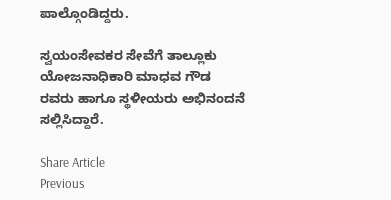ಪಾಲ್ಗೊಂಡಿದ್ದರು.

ಸ್ವಯಂಸೇವಕರ ಸೇವೆಗೆ ತಾಲ್ಲೂಕು ಯೋಜನಾಧಿಕಾರಿ ಮಾಧವ ಗೌಡ ರವರು ಹಾಗೂ ಸ್ಥಳೀಯರು ಅಭಿನಂದನೆ ಸಲ್ಲಿಸಿದ್ದಾರೆ.

Share Article
Previous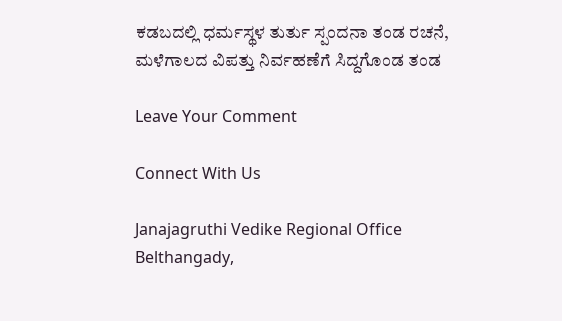ಕಡಬದಲ್ಲಿ ಧರ್ಮಸ್ಥಳ ತುರ್ತು ಸ್ಪಂದನಾ ತಂಡ ರಚನೆ, ಮಳೆಗಾಲದ ವಿಪತ್ತು ನಿರ್ವಹಣೆಗೆ ಸಿದ್ದಗೊಂಡ ತಂಡ

Leave Your Comment

Connect With Us

Janajagruthi Vedike Regional Office Belthangady,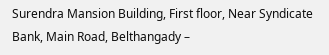Surendra Mansion Building, First floor, Near Syndicate Bank, Main Road, Belthangady –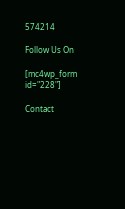574214

Follow Us On

[mc4wp_form id="228"]

Contact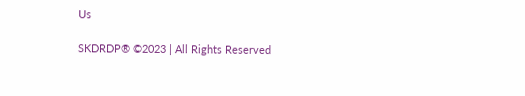Us

SKDRDP® ©2023 | All Rights Reserved